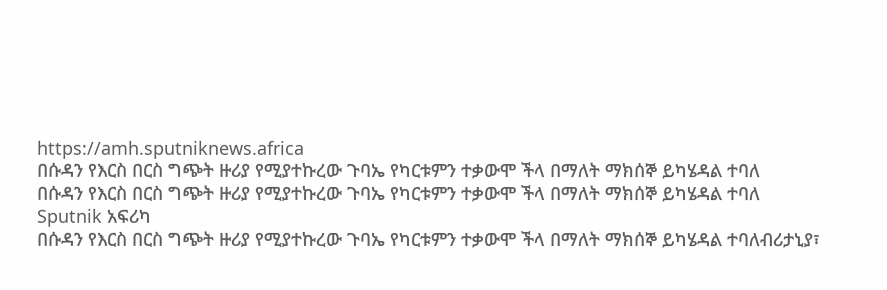https://amh.sputniknews.africa
በሱዳን የእርስ በርስ ግጭት ዙሪያ የሚያተኩረው ጉባኤ የካርቱምን ተቃውሞ ችላ በማለት ማክሰኞ ይካሄዳል ተባለ
በሱዳን የእርስ በርስ ግጭት ዙሪያ የሚያተኩረው ጉባኤ የካርቱምን ተቃውሞ ችላ በማለት ማክሰኞ ይካሄዳል ተባለ
Sputnik አፍሪካ
በሱዳን የእርስ በርስ ግጭት ዙሪያ የሚያተኩረው ጉባኤ የካርቱምን ተቃውሞ ችላ በማለት ማክሰኞ ይካሄዳል ተባለብሪታኒያ፣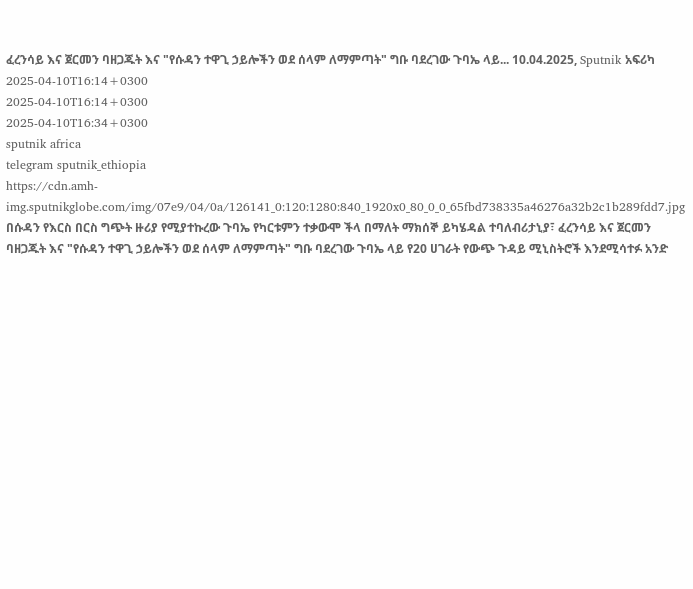ፈረንሳይ እና ጀርመን ባዘጋጁት እና "የሱዳን ተዋጊ ኃይሎችን ወደ ሰላም ለማምጣት" ግቡ ባደረገው ጉባኤ ላይ... 10.04.2025, Sputnik አፍሪካ
2025-04-10T16:14+0300
2025-04-10T16:14+0300
2025-04-10T16:34+0300
sputnik africa
telegram sputnik_ethiopia
https://cdn.amh-img.sputnikglobe.com/img/07e9/04/0a/126141_0:120:1280:840_1920x0_80_0_0_65fbd738335a46276a32b2c1b289fdd7.jpg
በሱዳን የእርስ በርስ ግጭት ዙሪያ የሚያተኩረው ጉባኤ የካርቱምን ተቃውሞ ችላ በማለት ማክሰኞ ይካሄዳል ተባለብሪታኒያ፣ ፈረንሳይ እና ጀርመን ባዘጋጁት እና "የሱዳን ተዋጊ ኃይሎችን ወደ ሰላም ለማምጣት" ግቡ ባደረገው ጉባኤ ላይ የ20 ሀገራት የውጭ ጉዳይ ሚኒስትሮች እንደሚሳተፉ አንድ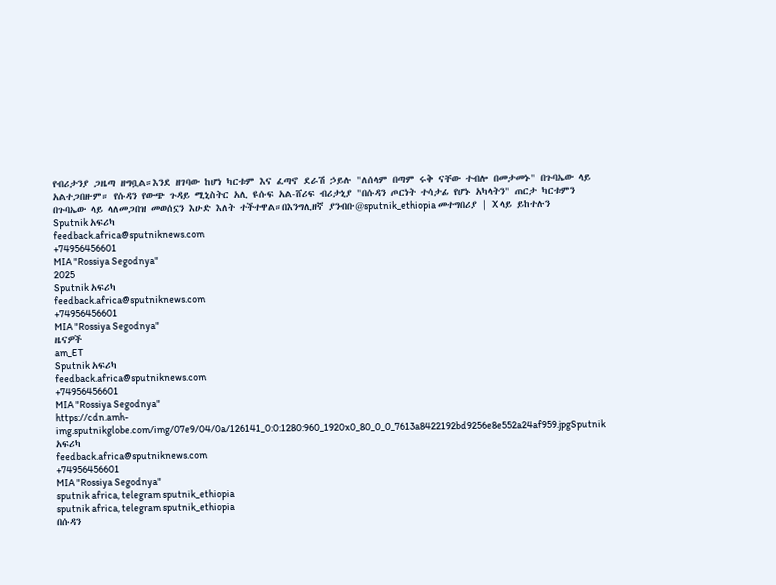የብሪታንያ ጋዜጣ ዘግቧል።እንደ ዘገባው ከሆነ ካርቱም እና ፈጣኖ ደራሽ ኃይሉ "ለሰላም በጣም ሩቅ ናቸው ተብሎ በመታመኑ" በጉባኤው ላይ አልተጋበዙም። የሱዳን የውጭ ጉዳይ ሚኒስትር አሊ ዩሱፍ አል-ሸሪፍ ብሪታኒያ "በሱዳን ጦርነት ተሳታፊ የሆኑ አካላትን" ጠርታ ካርቱምን በጉባኤው ላይ ላለመጋበዝ መወሰኗን እሁድ እለት ተችተዋል።በእንግሊዘኛ ያንብቡ@sputnik_ethiopia መተግበሪያ | X ላይ ይከተሉን
Sputnik አፍሪካ
feedback.africa@sputniknews.com
+74956456601
MIA "Rossiya Segodnya"
2025
Sputnik አፍሪካ
feedback.africa@sputniknews.com
+74956456601
MIA "Rossiya Segodnya"
ዜናዎች
am_ET
Sputnik አፍሪካ
feedback.africa@sputniknews.com
+74956456601
MIA "Rossiya Segodnya"
https://cdn.amh-img.sputnikglobe.com/img/07e9/04/0a/126141_0:0:1280:960_1920x0_80_0_0_7613a8422192bd9256e8e552a24af959.jpgSputnik አፍሪካ
feedback.africa@sputniknews.com
+74956456601
MIA "Rossiya Segodnya"
sputnik africa, telegram sputnik_ethiopia
sputnik africa, telegram sputnik_ethiopia
በሱዳን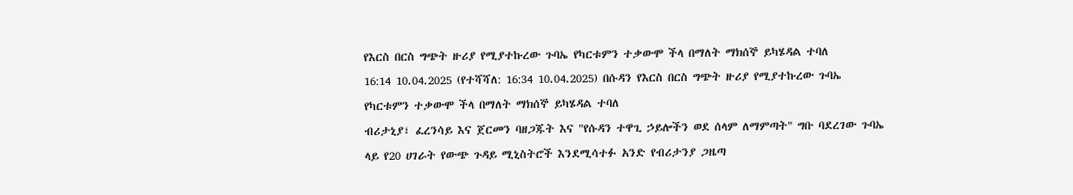የእርስ በርስ ግጭት ዙሪያ የሚያተኩረው ጉባኤ የካርቱምን ተቃውሞ ችላ በማለት ማክሰኞ ይካሄዳል ተባለ
16:14 10.04.2025 (የተሻሻለ: 16:34 10.04.2025) በሱዳን የእርስ በርስ ግጭት ዙሪያ የሚያተኩረው ጉባኤ የካርቱምን ተቃውሞ ችላ በማለት ማክሰኞ ይካሄዳል ተባለ
ብሪታኒያ፣ ፈረንሳይ እና ጀርመን ባዘጋጁት እና "የሱዳን ተዋጊ ኃይሎችን ወደ ሰላም ለማምጣት" ግቡ ባደረገው ጉባኤ ላይ የ20 ሀገራት የውጭ ጉዳይ ሚኒስትሮች እንደሚሳተፉ አንድ የብሪታንያ ጋዜጣ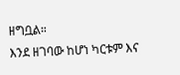ዘግቧል።
እንደ ዘገባው ከሆነ ካርቱም እና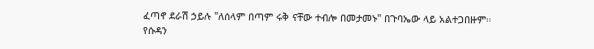ፈጣኖ ደራሽ ኃይሉ "ለሰላም በጣም ሩቅ ናቸው ተብሎ በመታመኑ" በጉባኤው ላይ አልተጋበዙም።
የሱዳን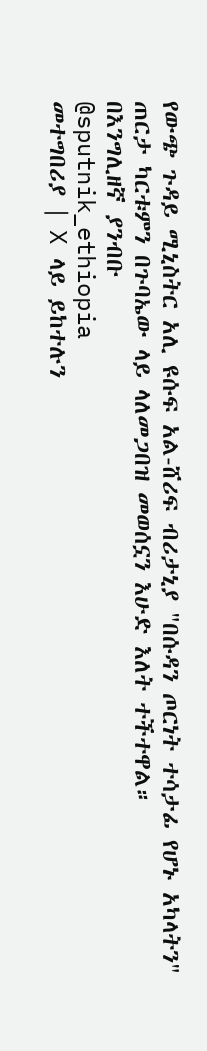የውጭ ጉዳይ ሚኒስትር አሊ ዩሱፍ አል-ሸሪፍ ብሪታኒያ "በሱዳን ጦርነት ተሳታፊ የሆኑ አካላትን" ጠርታ ካርቱምን በጉባኤው ላይ ላለመጋበዝ መወሰኗን እሁድ እለት ተችተዋል።
በእንግሊዘኛ ያንብቡ
@sputnik_ethiopia
መተግበሪያ | X ላይ ይከተሉን